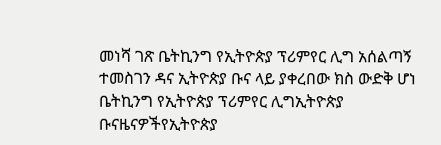መነሻ ገጽ ቤትኪንግ የኢትዮጵያ ፕሪምየር ሊግ አሰልጣኝ ተመስገን ዳና ኢትዮጵያ ቡና ላይ ያቀረበው ክስ ውድቅ ሆነ
ቤትኪንግ የኢትዮጵያ ፕሪምየር ሊግኢትዮጵያ ቡናዜናዎችየኢትዮጵያ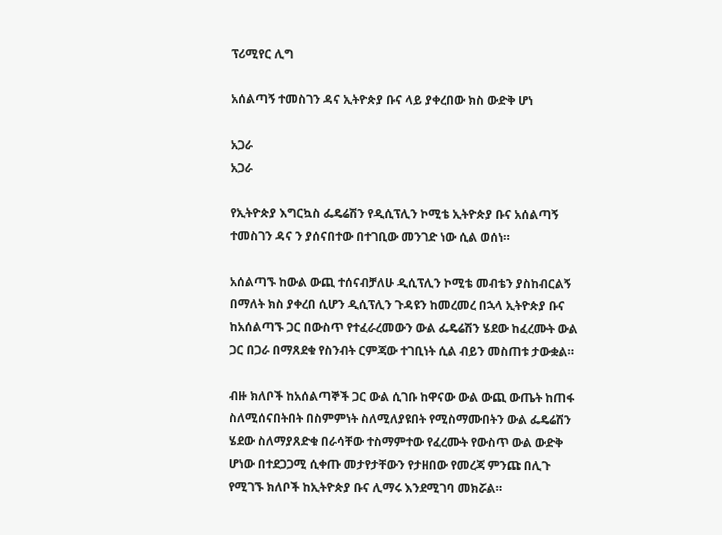ፕሪሚየር ሊግ

አሰልጣኝ ተመስገን ዳና ኢትዮጵያ ቡና ላይ ያቀረበው ክስ ውድቅ ሆነ

አጋራ
አጋራ

የኢትዮጵያ እግርኳስ ፌዴሬሽን የዲሲፕሊን ኮሚቴ ኢትዮጵያ ቡና አሰልጣኝ ተመስገን ዳና ን ያሰናበተው በተገቢው መንገድ ነው ሲል ወሰነ።

አሰልጣኙ ከውል ውጪ ተሰናብቻለሁ ዲሲፕሊን ኮሚቴ መብቴን ያስከብርልኝ በማለት ክስ ያቀረበ ሲሆን ዲሲፕሊን ጉዳዩን ከመረመረ በኋላ ኢትዮጵያ ቡና ከአሰልጣኙ ጋር በውስጥ የተፈራረመውን ውል ፌዴሬሽን ሄደው ከፈረሙት ውል ጋር በጋራ በማጸደቁ የስንብት ርምጃው ተገቢነት ሲል ብይን መስጠቱ ታውቋል።

ብዙ ክለቦች ከአሰልጣኞች ጋር ውል ሲገቡ ከዋናው ውል ውጪ ውጤት ከጠፋ ስለሚሰናበትበት በስምምነት ስለሚለያዩበት የሚስማሙበትን ውል ፌዴሬሽን ሄደው ስለማያጸድቁ በራሳቸው ተስማምተው የፈረሙት የውስጥ ውል ውድቅ ሆነው በተደጋጋሚ ሲቀጡ መታየታቸውን የታዘበው የመረጃ ምንጩ በሊጉ የሚገኙ ክለቦች ከኢትዮጵያ ቡና ሊማሩ እንደሚገባ መክሯል።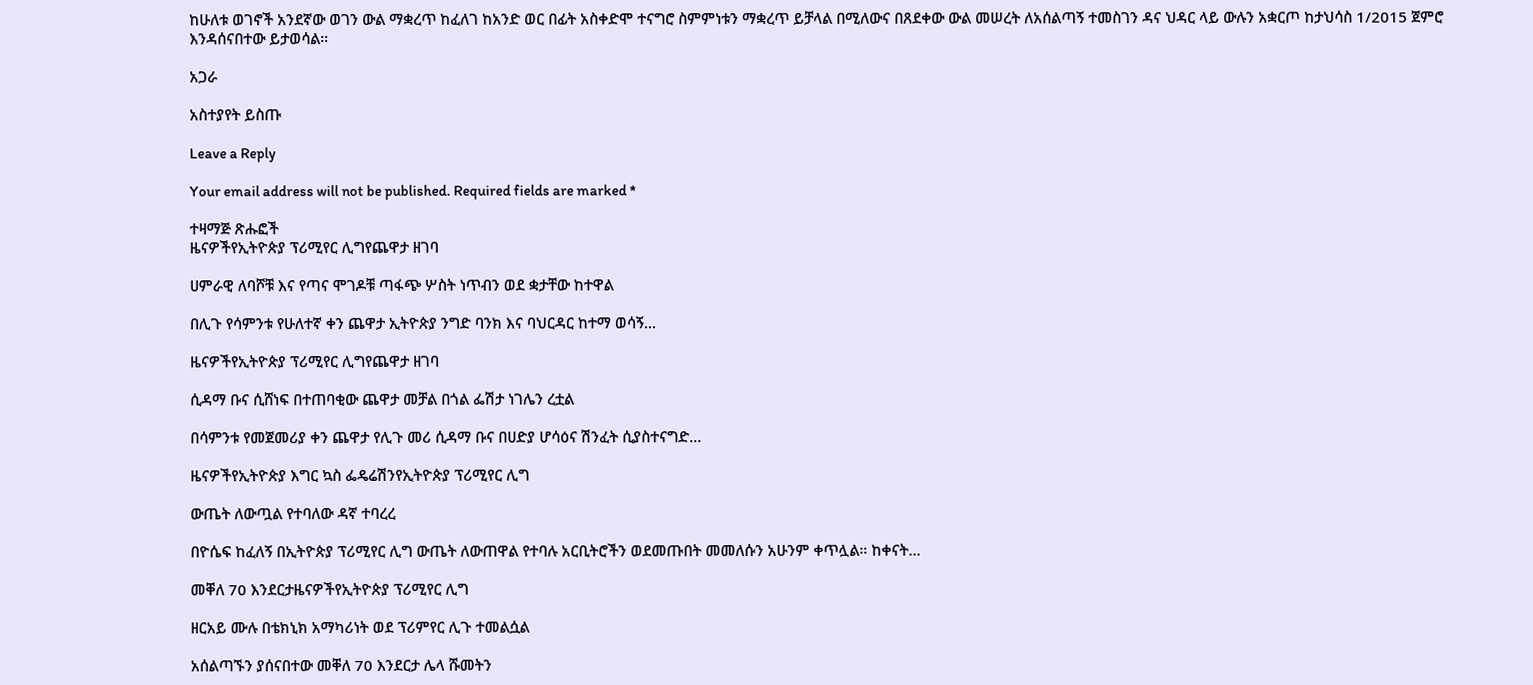ከሁለቱ ወገኖች አንደኛው ወገን ውል ማቋረጥ ከፈለገ ከአንድ ወር በፊት አስቀድሞ ተናግሮ ስምምነቱን ማቋረጥ ይቻላል በሚለውና በጸደቀው ውል መሠረት ለአሰልጣኝ ተመስገን ዳና ህዳር ላይ ውሉን አቋርጦ ከታህሳስ 1/2015 ጀምሮ እንዳሰናበተው ይታወሳል።

አጋራ

አስተያየት ይስጡ

Leave a Reply

Your email address will not be published. Required fields are marked *

ተዛማጅ ጽሑፎች
ዜናዎችየኢትዮጵያ ፕሪሚየር ሊግየጨዋታ ዘገባ

ሀምራዊ ለባሾቹ እና የጣና ሞገዶቹ ጣፋጭ ሦስት ነጥብን ወደ ቋታቸው ከተዋል

በሊጉ የሳምንቱ የሁለተኛ ቀን ጨዋታ ኢትዮጵያ ንግድ ባንክ እና ባህርዳር ከተማ ወሳኝ...

ዜናዎችየኢትዮጵያ ፕሪሚየር ሊግየጨዋታ ዘገባ

ሲዳማ ቡና ሲሸነፍ በተጠባቂው ጨዋታ መቻል በጎል ፌሽታ ነገሌን ረቷል

በሳምንቱ የመጀመሪያ ቀን ጨዋታ የሊጉ መሪ ሲዳማ ቡና በሀድያ ሆሳዕና ሽንፈት ሲያስተናግድ...

ዜናዎችየኢትዮጵያ እግር ኳስ ፌዴሬሽንየኢትዮጵያ ፕሪሚየር ሊግ

ውጤት ለውጧል የተባለው ዳኛ ተባረረ

በዮሴፍ ከፈለኝ በኢትዮጵያ ፕሪሚየር ሊግ ውጤት ለውጠዋል የተባሉ አርቢትሮችን ወደመጡበት መመለሱን አሁንም ቀጥሏል። ከቀናት...

መቐለ 70 እንደርታዜናዎችየኢትዮጵያ ፕሪሚየር ሊግ

ዘርአይ ሙሉ በቴክኒክ አማካሪነት ወደ ፕሪምየር ሊጉ ተመልሷል

አሰልጣኙን ያሰናበተው መቐለ 70 እንደርታ ሌላ ሹመትን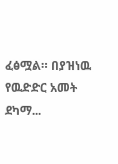ፈፅሟል። በያዝነዉ የዉድድር አመት ደካማ...